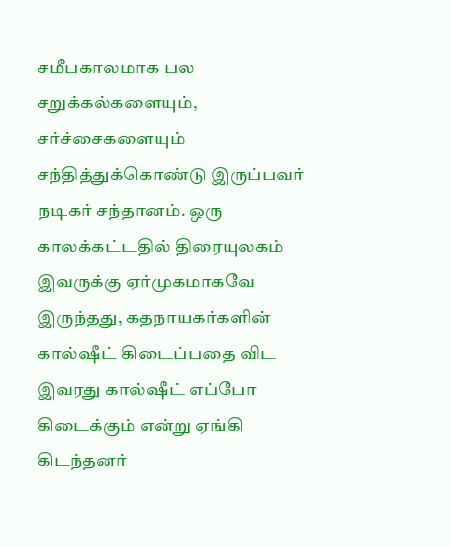சமீபகாலமாக பல சறுக்கல்களையும், சர்ச்சைகளையும் சந்தித்துக்கொண்டு இருப்பவர் நடிகர் சந்தானம். ஒரு காலக்கட்டதில் திரையுலகம் இவருக்கு ஏர்முகமாகவே இருந்தது, கதநாயகர்களின் கால்ஷீட் கிடைப்பதை விட இவரது கால்ஷீட் எப்போ கிடைக்கும் என்று ஏங்கி கிடந்தனர்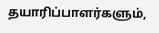தயாரிப்பாளர்களும்,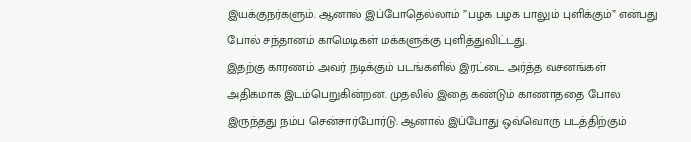இயக்குநர்களும். ஆனால் இப்போதெல்லாம் ”பழக பழக பாலும் புளிக்கும்” என்பது போல் சந்தானம் காமெடிகள் மக்களுக்கு புளித்துவிட்டது.
இதற்கு காரணம் அவர் நடிக்கும் படங்களில் இரட்டை அர்த்த வசனங்கள் அதிகமாக இடம்பெறுகின்றன. முதலில் இதை கண்டும் காணாததை போல இருந்தது நம்ப சென்சார்போர்டு. ஆனால் இப்போது ஒவ்வொரு படத்திற்கும்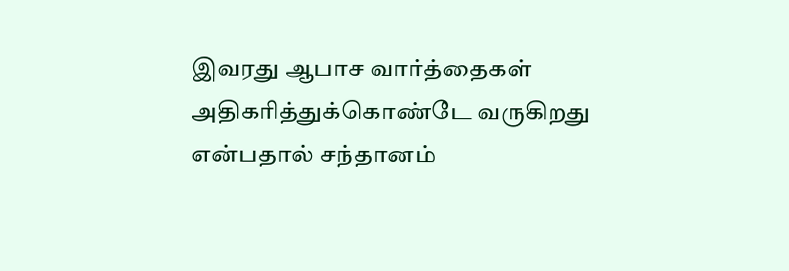இவரது ஆபாச வார்த்தைகள் அதிகரித்துக்கொண்டே வருகிறது என்பதால் சந்தானம்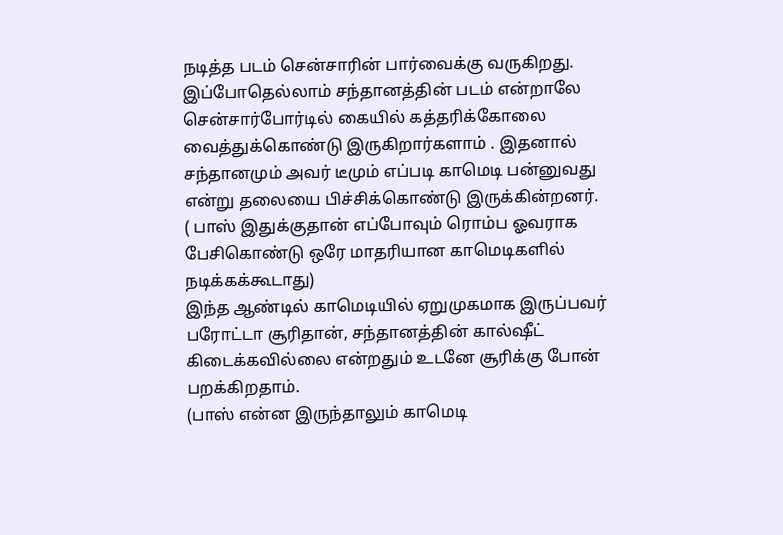நடித்த படம் சென்சாரின் பார்வைக்கு வருகிறது. இப்போதெல்லாம் சந்தானத்தின் படம் என்றாலே சென்சார்போர்டில் கையில் கத்தரிக்கோலை வைத்துக்கொண்டு இருகிறார்களாம் . இதனால் சந்தானமும் அவர் டீமும் எப்படி காமெடி பன்னுவது என்று தலையை பிச்சிக்கொண்டு இருக்கின்றனர்.
( பாஸ் இதுக்குதான் எப்போவும் ரொம்ப ஓவராக பேசிகொண்டு ஒரே மாதரியான காமெடிகளில் நடிக்கக்கூடாது)
இந்த ஆண்டில் காமெடியில் ஏறுமுகமாக இருப்பவர் பரோட்டா சூரிதான், சந்தானத்தின் கால்ஷீட் கிடைக்கவில்லை என்றதும் உடனே சூரிக்கு போன் பறக்கிறதாம்.
(பாஸ் என்ன இருந்தாலும் காமெடி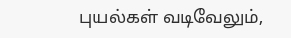புயல்கள் வடிவேலும்,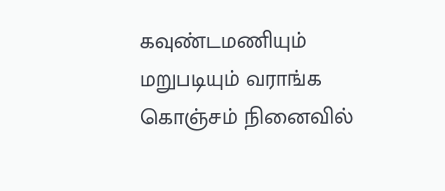கவுண்டமணியும் மறுபடியும் வராங்க கொஞ்சம் நினைவில்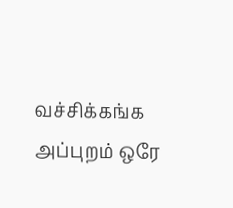வச்சிக்கங்க அப்புறம் ஒரே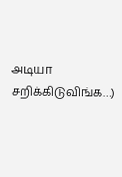அடியா சறிக்கிடுவிங்க…)